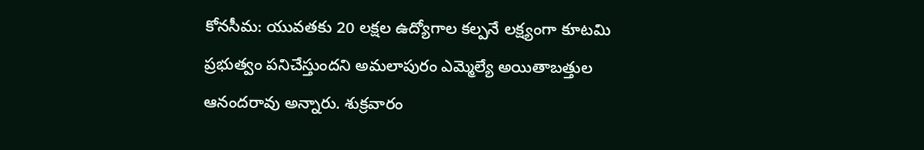కోనసీమ: యువతకు 20 లక్షల ఉద్యోగాల కల్పనే లక్ష్యంగా కూటమి ప్రభుత్వం పనిచేస్తుందని అమలాపురం ఎమ్మెల్యే అయితాబత్తుల ఆనందరావు అన్నారు. శుక్రవారం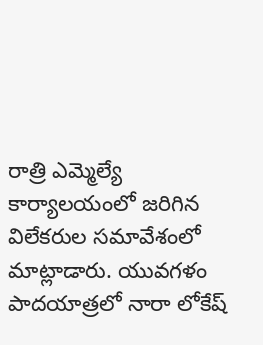రాత్రి ఎమ్మెల్యే కార్యాలయంలో జరిగిన విలేకరుల సమావేశంలో మాట్లాడారు. యువగళం పాదయాత్రలో నారా లోకేష్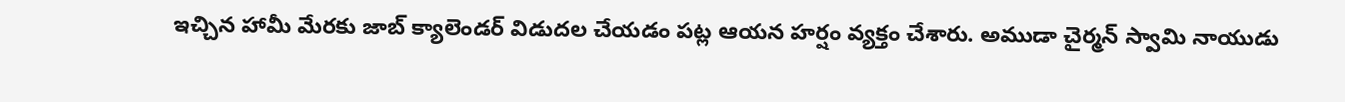ఇచ్చిన హామీ మేరకు జాబ్ క్యాలెండర్ విడుదల చేయడం పట్ల ఆయన హర్షం వ్యక్తం చేశారు. అముడా చైర్మన్ స్వామి నాయుడు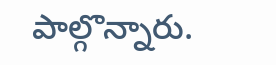పాల్గొన్నారు.